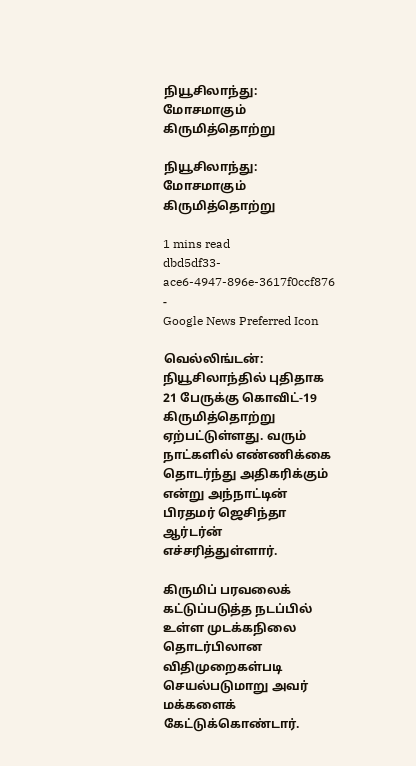நியூசிலாந்து: மோசமாகும் கிருமித்தொற்று

நியூசிலாந்து: மோசமாகும் கிருமித்தொற்று

1 mins read
dbd5df33-ace6-4947-896e-3617f0ccf876
-
Google News Preferred Icon

வெல்லிங்டன்: நியூசிலாந்தில் புதிதாக 21 பேருக்கு கொவிட்-19 கிருமித்தொற்று ஏற்பட்டுள்ளது. வரும் நாட்களில் எண்ணிக்கை தொடர்ந்து அதிகரிக்கும் என்று அந்நாட்டின் பிரதமர் ஜெசிந்தா ஆர்டர்ன் எச்சரித்துள்ளார்.

கிருமிப் பரவலைக் கட்டுப்படுத்த நடப்பில் உள்ள முடக்கநிலை தொடர்பிலான விதிமுறைகள்படி செயல்படுமாறு அவர் மக்களைக் கேட்டுக்கொண்டார்.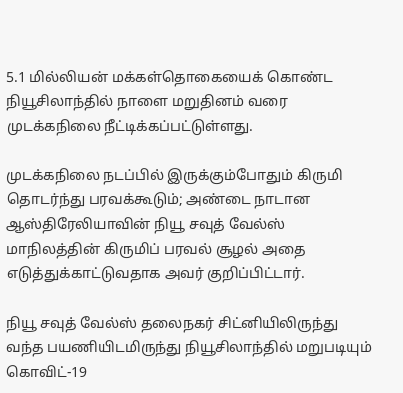5.1 மில்லியன் மக்கள்தொகையைக் கொண்ட நியூசிலாந்தில் நாளை மறுதினம் வரை முடக்கநிலை நீட்டிக்கப்பட்டுள்ளது.

முடக்கநிலை நடப்பில் இருக்கும்போதும் கிருமி தொடர்ந்து பரவக்கூடும்; அண்டை நாடான ஆஸ்திரேலியாவின் நியூ சவுத் வேல்ஸ் மாநிலத்தின் கிருமிப் பரவல் சூழல் அதை எடுத்துக்காட்டுவதாக அவர் குறிப்பிட்டார்.

நியூ சவுத் வேல்ஸ் தலைநகர் சிட்னியிலிருந்து வந்த பயணியிடமிருந்து நியூசிலாந்தில் மறுபடியும் கொவிட்-19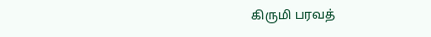கிருமி பரவத்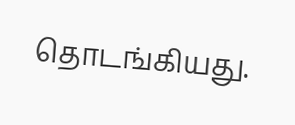தொடங்கியது.